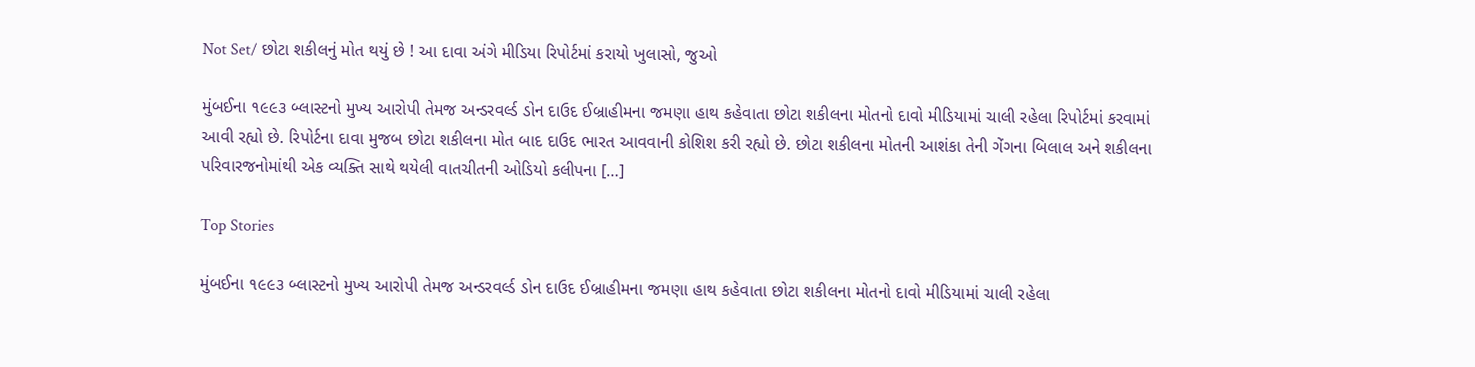Not Set/ છોટા શકીલનું મોત થયું છે ! આ દાવા અંગે મીડિયા રિપોર્ટમાં કરાયો ખુલાસો, જુઓ

મુંબઈના ૧૯૯૩ બ્લાસ્ટનો મુખ્ય આરોપી તેમજ અન્ડરવર્લ્ડ ડોન દાઉદ ઈબ્રાહીમના જમણા હાથ કહેવાતા છોટા શકીલના મોતનો દાવો મીડિયામાં ચાલી રહેલા રિપોર્ટમાં કરવામાં આવી રહ્યો છે. રિપોર્ટના દાવા મુજબ છોટા શકીલના મોત બાદ દાઉદ ભારત આવવાની કોશિશ કરી રહ્યો છે. છોટા શકીલના મોતની આશંકા તેની ગેંગના બિલાલ અને શકીલના પરિવારજનોમાંથી એક વ્યક્તિ સાથે થયેલી વાતચીતની ઓડિયો કલીપના […]

Top Stories

મુંબઈના ૧૯૯૩ બ્લાસ્ટનો મુખ્ય આરોપી તેમજ અન્ડરવર્લ્ડ ડોન દાઉદ ઈબ્રાહીમના જમણા હાથ કહેવાતા છોટા શકીલના મોતનો દાવો મીડિયામાં ચાલી રહેલા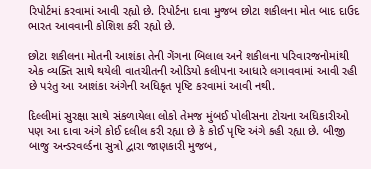રિપોર્ટમાં કરવામાં આવી રહ્યો છે. રિપોર્ટના દાવા મુજબ છોટા શકીલના મોત બાદ દાઉદ ભારત આવવાની કોશિશ કરી રહ્યો છે.

છોટા શકીલના મોતની આશંકા તેની ગેંગના બિલાલ અને શકીલના પરિવારજનોમાંથી એક વ્યક્તિ સાથે થયેલી વાતચીતની ઓડિયો કલીપના આધારે લગાવવામાં આવી રહી છે પરંતુ આ આશંકા અંગેની અધિકૃત પૃષ્ટિ કરવામાં આવી નથી.

દિલ્લીમાં સુરક્ષા સાથે સંકળાયેલા લોકો તેમજ મુંબઈ પોલીસના ટોચના અધિકારીઓ પણ આ દાવા અંગે કોઈ દલીલ કરી રહ્યા છે કે કોઈ પૃષ્ટિ અંગે કહી રહ્યા છે. બીજી બાજુ અન્ડરવર્લ્ડના સુત્રો દ્વારા જાણકારી મુજબ,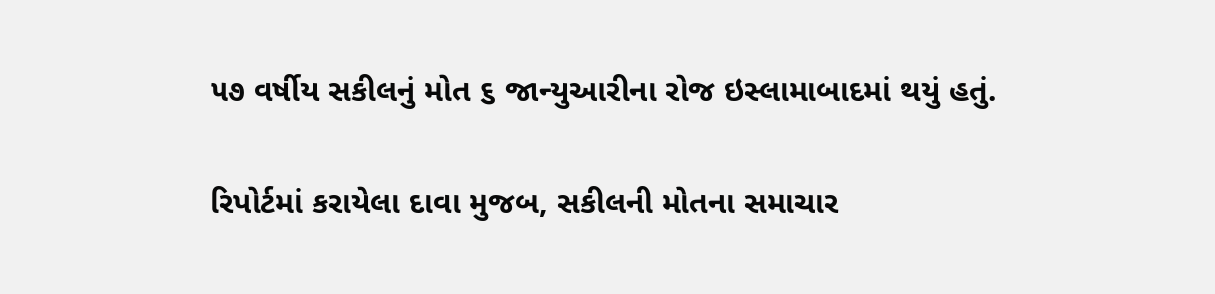૫૭ વર્ષીય સકીલનું મોત ૬ જાન્યુઆરીના રોજ ઇસ્લામાબાદમાં થયું હતું.

રિપોર્ટમાં કરાયેલા દાવા મુજબ, સકીલની મોતના સમાચાર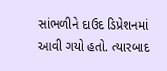સાંભળીને દાઉદ ડિપ્રેશનમાં આવી ગયો હતો. ત્યારબાદ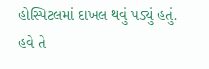હોસ્પિટલમાં દાખલ થવું પડ્યું હતું. હવે તે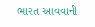ભારત આવવાની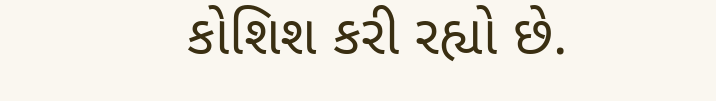કોશિશ કરી રહ્યો છે.